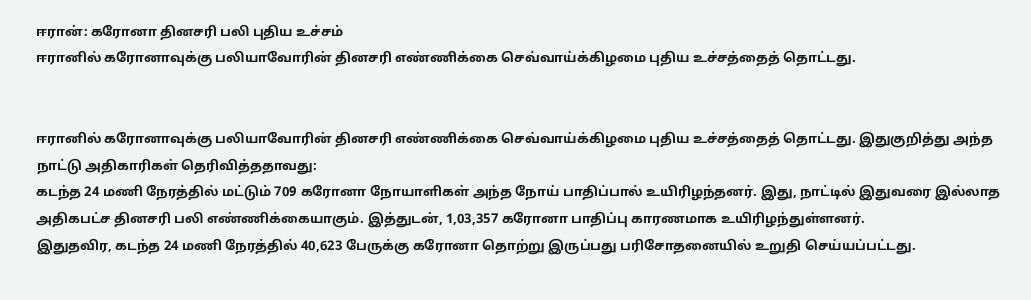ஈரான்: கரோனா தினசரி பலி புதிய உச்சம்
ஈரானில் கரோனாவுக்கு பலியாவோரின் தினசரி எண்ணிக்கை செவ்வாய்க்கிழமை புதிய உச்சத்தைத் தொட்டது.


ஈரானில் கரோனாவுக்கு பலியாவோரின் தினசரி எண்ணிக்கை செவ்வாய்க்கிழமை புதிய உச்சத்தைத் தொட்டது. இதுகுறித்து அந்த நாட்டு அதிகாரிகள் தெரிவித்ததாவது:
கடந்த 24 மணி நேரத்தில் மட்டும் 709 கரோனா நோயாளிகள் அந்த நோய் பாதிப்பால் உயிரிழந்தனர். இது, நாட்டில் இதுவரை இல்லாத அதிகபட்ச தினசரி பலி எண்ணிக்கையாகும். இத்துடன், 1,03,357 கரோனா பாதிப்பு காரணமாக உயிரிழந்துள்ளனர்.
இதுதவிர, கடந்த 24 மணி நேரத்தில் 40,623 பேருக்கு கரோனா தொற்று இருப்பது பரிசோதனையில் உறுதி செய்யப்பட்டது.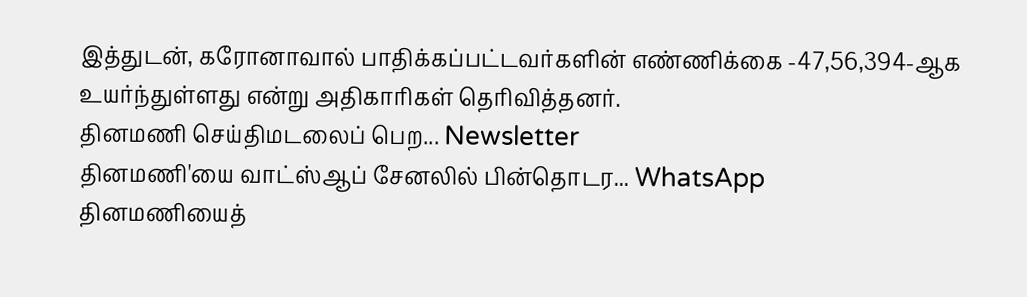இத்துடன், கரோனாவால் பாதிக்கப்பட்டவர்களின் எண்ணிக்கை -47,56,394-ஆக உயர்ந்துள்ளது என்று அதிகாரிகள் தெரிவித்தனர்.
தினமணி செய்திமடலைப் பெற... Newsletter
தினமணி'யை வாட்ஸ்ஆப் சேனலில் பின்தொடர... WhatsApp
தினமணியைத்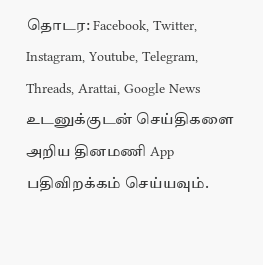தொடர: Facebook, Twitter, Instagram, Youtube, Telegram, Threads, Arattai, Google News
உடனுக்குடன் செய்திகளை அறிய தினமணி App பதிவிறக்கம் செய்யவும்.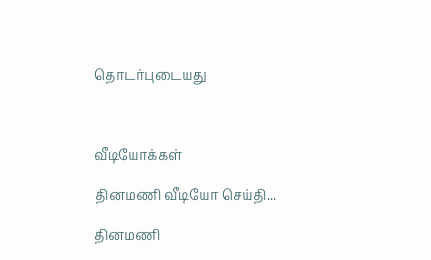தொடர்புடையது



வீடியோக்கள்

தினமணி வீடியோ செய்தி...

தினமணி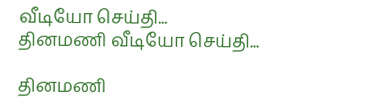வீடியோ செய்தி...
தினமணி வீடியோ செய்தி...

தினமணி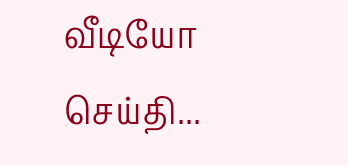வீடியோ செய்தி...